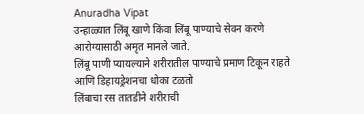Anuradha Vipat
उन्हाळ्यात लिंबू खाणे किंवा लिंबू पाण्याचे सेवन करणे आरोग्यासाठी अमृत मानले जाते.
लिंबू पाणी प्यायल्याने शरीरातील पाण्याचे प्रमाण टिकून राहते आणि डिहायड्रेशनचा धोका टळतो
लिंबाचा रस तातडीने शरीराची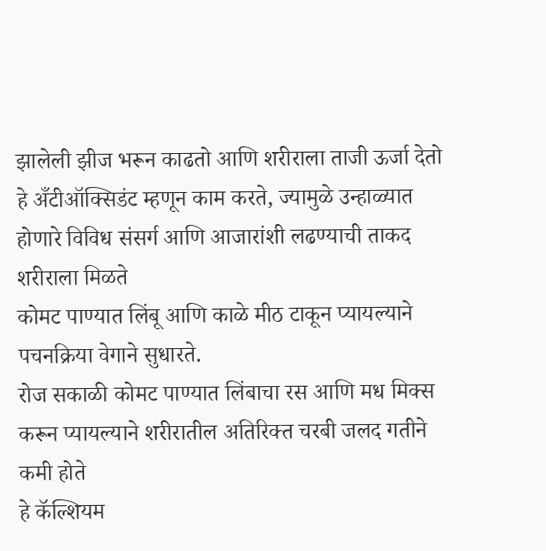झालेली झीज भरून काढतो आणि शरीराला ताजी ऊर्जा देतो
हे अँटीऑक्सिडंट म्हणून काम करते, ज्यामुळे उन्हाळ्यात होणारे विविध संसर्ग आणि आजारांशी लढण्याची ताकद शरीराला मिळते
कोमट पाण्यात लिंबू आणि काळे मीठ टाकून प्यायल्याने पचनक्रिया वेगाने सुधारते.
रोज सकाळी कोमट पाण्यात लिंबाचा रस आणि मध मिक्स करून प्यायल्याने शरीरातील अतिरिक्त चरबी जलद गतीने कमी होते
हे कॅल्शियम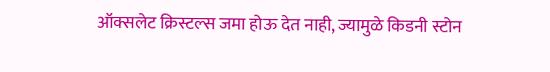ऑक्सलेट क्रिस्टल्स जमा होऊ देत नाही, ज्यामुळे किडनी स्टोन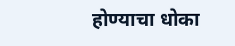होण्याचा धोका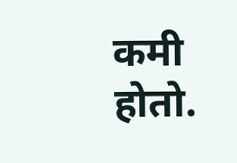कमी होतो.